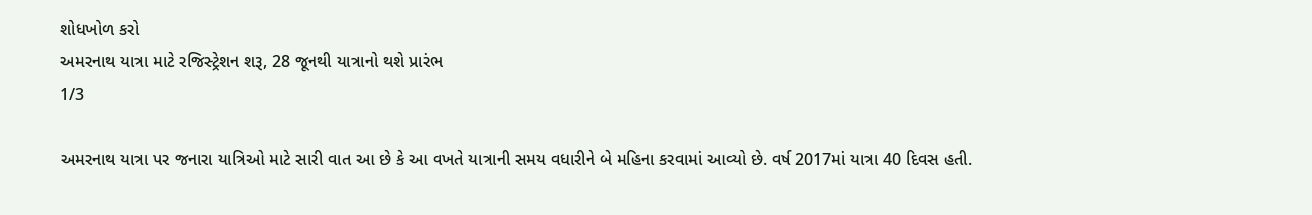શોધખોળ કરો
અમરનાથ યાત્રા માટે રજિસ્ટ્રેશન શરૂ, 28 જૂનથી યાત્રાનો થશે પ્રારંભ
1/3

અમરનાથ યાત્રા પર જનારા યાત્રિઓ માટે સારી વાત આ છે કે આ વખતે યાત્રાની સમય વધારીને બે મહિના કરવામાં આવ્યો છે. વર્ષ 2017માં યાત્રા 40 દિવસ હતી.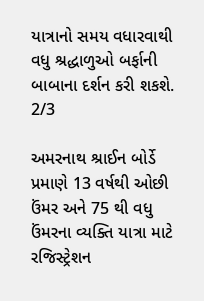યાત્રાનો સમય વધારવાથી વધુ શ્રદ્ધાળુઓ બર્ફાની બાબાના દર્શન કરી શકશે.
2/3

અમરનાથ શ્રાઈન બોર્ડે પ્રમાણે 13 વર્ષથી ઓછી ઉંમર અને 75 થી વધુ ઉંમરના વ્યક્તિ યાત્રા માટે રજિસ્ટ્રેશન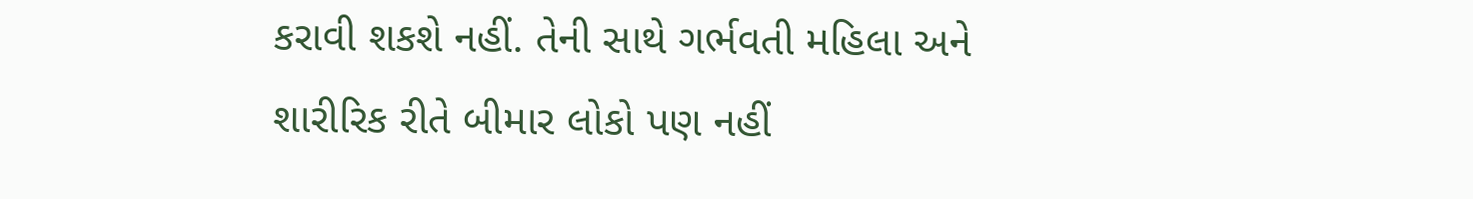કરાવી શકશે નહીં. તેની સાથે ગર્ભવતી મહિલા અને શારીરિક રીતે બીમાર લોકો પણ નહીં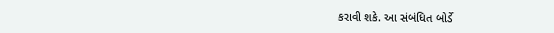કરાવી શકે. આ સંબંધિત બોર્ડે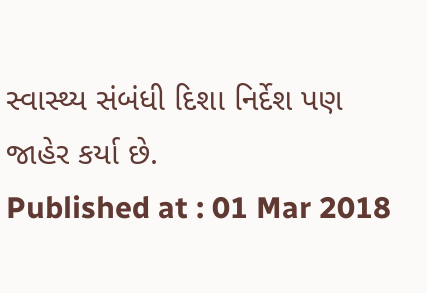સ્વાસ્થ્ય સંબંધી દિશા નિર્દેશ પણ જાહેર કર્યા છે.
Published at : 01 Mar 2018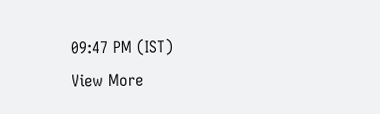09:47 PM (IST)
View More